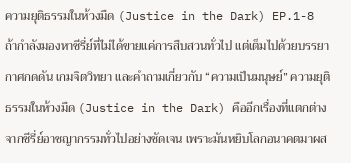ความยุติธรรมในห้วงมืด (Justice in the Dark) EP.1-8
ถ้ากำลังมองหาซีรี่ย์ที่ไม่ได้ขายแค่การสืบสวนทั่วไป แต่เต็มไปด้วยบรรยากาศกดดัน เกมจิตวิทยา และคำถามเกี่ยวกับ “ความเป็นมนุษย์” ความยุติธรรมในห้วงมืด (Justice in the Dark) คืออีกเรื่องที่แตกต่างจากซีรี่ย์อาชญากรรมทั่วไปอย่างชัดเจน เพราะมันหยิบโลกอนาคตมาผส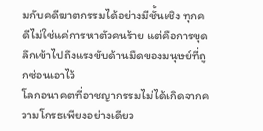มกับคดีฆาตกรรมได้อย่างมีชั้นเชิง ทุกคดีไม่ใช่แค่การหาตัวคนร้าย แต่คือการขุดลึกเข้าไปถึงแรงขับด้านมืดของมนุษย์ที่ถูกซ่อนเอาไว้
โลกอนาคตที่อาชญากรรมไม่ได้เกิดจากความโกรธเพียงอย่างเดียว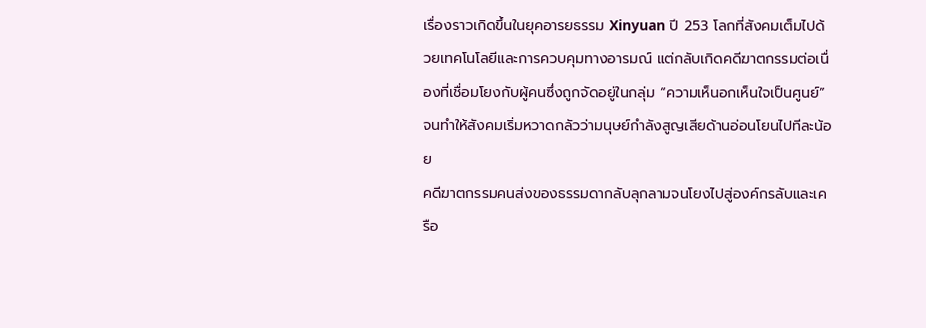เรื่องราวเกิดขึ้นในยุคอารยธรรม Xinyuan ปี 253 โลกที่สังคมเต็มไปด้วยเทคโนโลยีและการควบคุมทางอารมณ์ แต่กลับเกิดคดีฆาตกรรมต่อเนื่องที่เชื่อมโยงกับผู้คนซึ่งถูกจัดอยู่ในกลุ่ม “ความเห็นอกเห็นใจเป็นศูนย์” จนทำให้สังคมเริ่มหวาดกลัวว่ามนุษย์กำลังสูญเสียด้านอ่อนโยนไปทีละน้อย
คดีฆาตกรรมคนส่งของธรรมดากลับลุกลามจนโยงไปสู่องค์กรลับและเครือ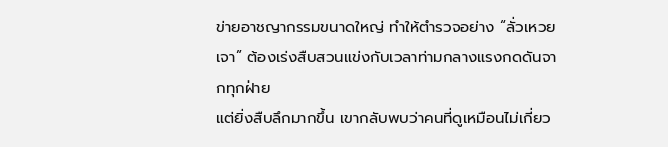ข่ายอาชญากรรมขนาดใหญ่ ทำให้ตำรวจอย่าง “ลั่วเหวยเจา” ต้องเร่งสืบสวนแข่งกับเวลาท่ามกลางแรงกดดันจากทุกฝ่าย
แต่ยิ่งสืบลึกมากขึ้น เขากลับพบว่าคนที่ดูเหมือนไม่เกี่ยว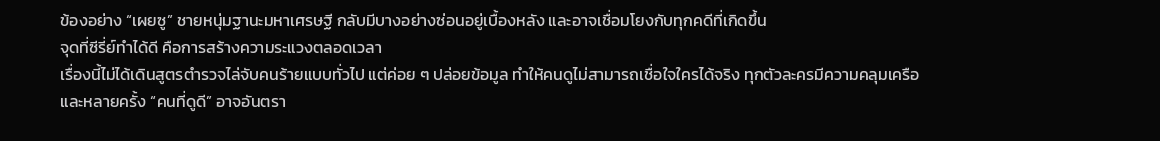ข้องอย่าง “เผยซู” ชายหนุ่มฐานะมหาเศรษฐี กลับมีบางอย่างซ่อนอยู่เบื้องหลัง และอาจเชื่อมโยงกับทุกคดีที่เกิดขึ้น
จุดที่ซีรี่ย์ทำได้ดี คือการสร้างความระแวงตลอดเวลา
เรื่องนี้ไม่ได้เดินสูตรตำรวจไล่จับคนร้ายแบบทั่วไป แต่ค่อย ๆ ปล่อยข้อมูล ทำให้คนดูไม่สามารถเชื่อใจใครได้จริง ทุกตัวละครมีความคลุมเครือ และหลายครั้ง “คนที่ดูดี” อาจอันตรา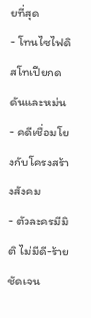ยที่สุด
- โทนไซไฟดิสโทเปียกดดันและหม่น
- คดีเชื่อมโยงกับโครงสร้างสังคม
- ตัวละครมีมิติ ไม่มีดี-ร้ายชัดเจน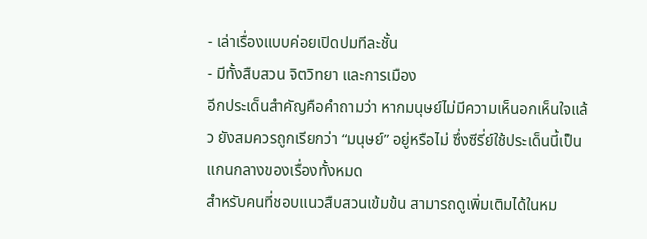- เล่าเรื่องแบบค่อยเปิดปมทีละชั้น
- มีทั้งสืบสวน จิตวิทยา และการเมือง
อีกประเด็นสำคัญคือคำถามว่า หากมนุษย์ไม่มีความเห็นอกเห็นใจแล้ว ยังสมควรถูกเรียกว่า “มนุษย์” อยู่หรือไม่ ซึ่งซีรี่ย์ใช้ประเด็นนี้เป็นแกนกลางของเรื่องทั้งหมด
สำหรับคนที่ชอบแนวสืบสวนเข้มข้น สามารถดูเพิ่มเติมได้ในหม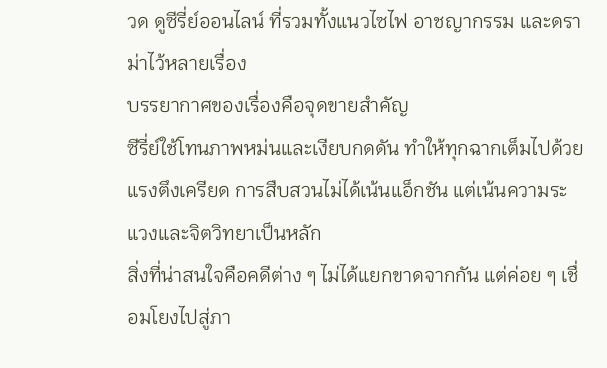วด ดูซีรี่ย์ออนไลน์ ที่รวมทั้งแนวไซไฟ อาชญากรรม และดราม่าไว้หลายเรื่อง
บรรยากาศของเรื่องคือจุดขายสำคัญ
ซีรี่ย์ใช้โทนภาพหม่นและเงียบกดดัน ทำให้ทุกฉากเต็มไปด้วยแรงตึงเครียด การสืบสวนไม่ได้เน้นแอ็กชัน แต่เน้นความระแวงและจิตวิทยาเป็นหลัก
สิ่งที่น่าสนใจคือคดีต่าง ๆ ไม่ได้แยกขาดจากกัน แต่ค่อย ๆ เชื่อมโยงไปสู่ภา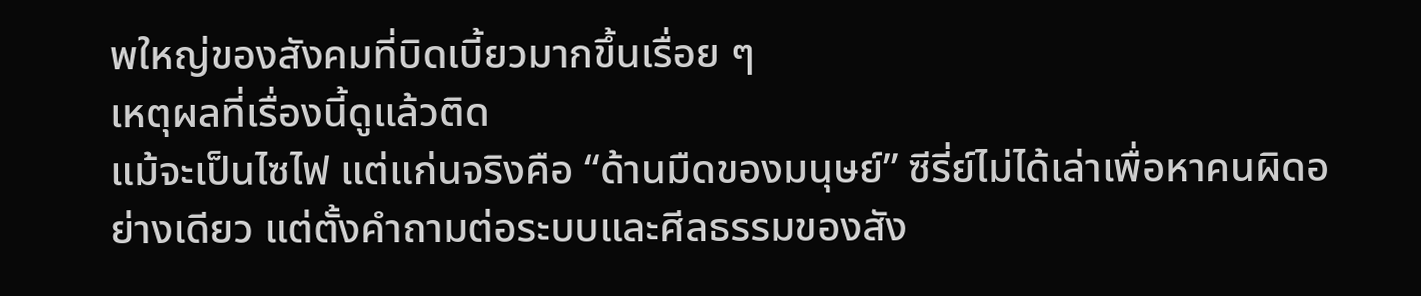พใหญ่ของสังคมที่บิดเบี้ยวมากขึ้นเรื่อย ๆ
เหตุผลที่เรื่องนี้ดูแล้วติด
แม้จะเป็นไซไฟ แต่แก่นจริงคือ “ด้านมืดของมนุษย์” ซีรี่ย์ไม่ได้เล่าเพื่อหาคนผิดอย่างเดียว แต่ตั้งคำถามต่อระบบและศีลธรรมของสัง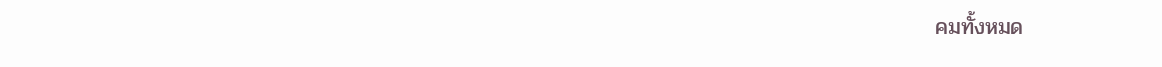คมทั้งหมด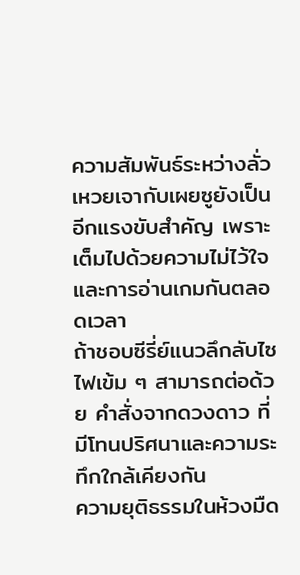ความสัมพันธ์ระหว่างลั่วเหวยเจากับเผยซูยังเป็นอีกแรงขับสำคัญ เพราะเต็มไปด้วยความไม่ไว้ใจและการอ่านเกมกันตลอดเวลา
ถ้าชอบซีรี่ย์แนวลึกลับไซไฟเข้ม ๆ สามารถต่อด้วย คำสั่งจากดวงดาว ที่มีโทนปริศนาและความระทึกใกล้เคียงกัน
ความยุติธรรมในห้วงมืด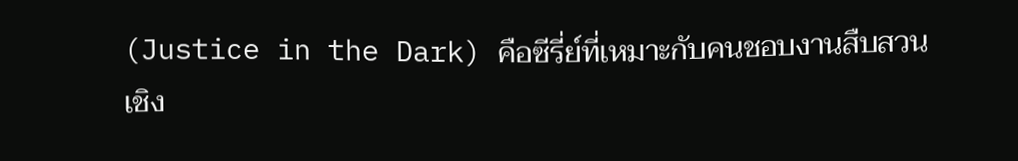(Justice in the Dark) คือซีรี่ย์ที่เหมาะกับคนชอบงานสืบสวนเชิง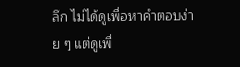ลึก ไม่ได้ดูเพื่อหาคำตอบง่าย ๆ แต่ดูเพื่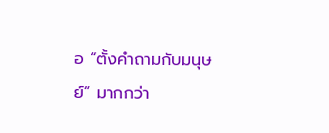อ “ตั้งคำถามกับมนุษย์” มากกว่า